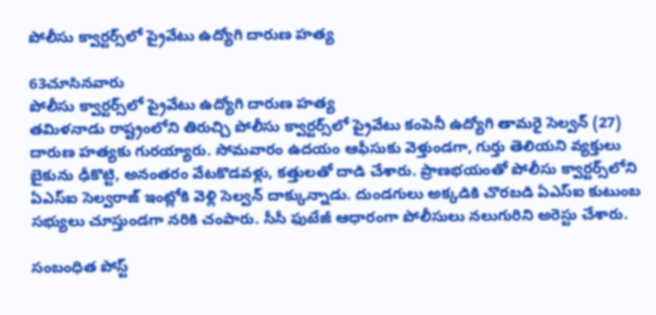పోలీసు క్వార్టర్స్‌లో ప్రైవేటు ఉద్యోగి దారుణ హత్య

63చూసినవారు
పోలీసు క్వార్టర్స్‌లో ప్రైవేటు ఉద్యోగి దారుణ హత్య
తమిళనాడు రాష్ట్రంలోని తిరుచ్చి పోలీసు క్వార్టర్స్‌లో ప్రైవేటు కంపెనీ ఉద్యోగి తామరై సెల్వన్‌ (27) దారుణ హత్యకు గురయ్యారు. సోమవారం ఉదయం ఆఫీసుకు వెళ్తుండగా, గుర్తు తెలియని వ్యక్తులు బైకును ఢీకొట్టి, అనంతరం వేటకొడవళ్లు, కత్తులతో దాడి చేశారు. ప్రాణభయంతో పోలీసు క్వార్టర్స్‌లోని ఏఎస్‌ఐ సెల్వరాజ్‌ ఇంట్లోకి వెళ్లి సెల్వన్‌ దాక్కున్నాడు. దుండగులు అక్కడికి చొరబడి ఏఎస్ఐ కుటుంబ సభ్యులు చూస్తుండగా నరికి చంపారు. సీసీ ఫుటేజీ ఆధారంగా పోలీసులు నలుగురిని అరెస్టు చేశారు.

సంబంధిత పోస్ట్